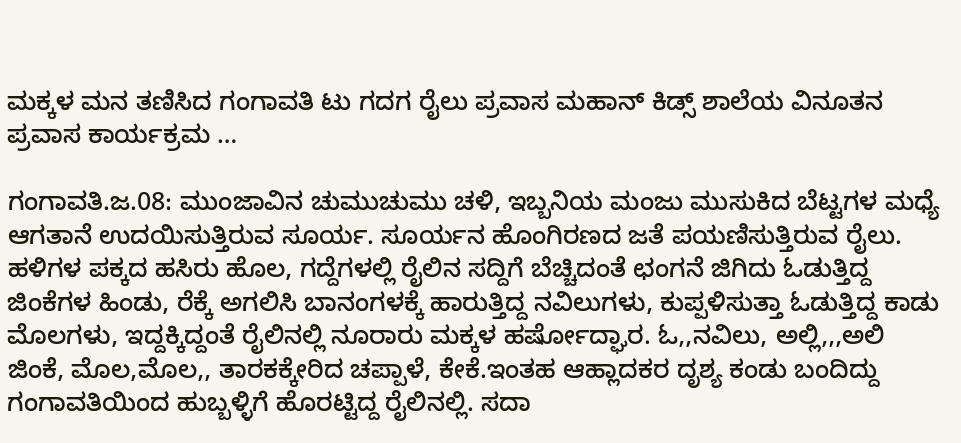ಮಕ್ಕಳ ಮನ ತಣಿಸಿದ ಗಂಗಾವತಿ ಟು ಗದಗ ರೈಲು ಪ್ರವಾಸ ಮಹಾನ್ ಕಿಡ್ಸ್ ಶಾಲೆಯ ವಿನೂತನ ಪ್ರವಾಸ ಕಾರ್ಯಕ್ರಮ …

ಗಂಗಾವತಿ.ಜ.08: ಮುಂಜಾವಿನ ಚುಮುಚುಮು ಚಳಿ, ಇಬ್ಬನಿಯ ಮಂಜು ಮುಸುಕಿದ ಬೆಟ್ಟಗಳ ಮಧ್ಯೆ ಆಗತಾನೆ ಉದಯಿಸುತ್ತಿರುವ ಸೂರ್ಯ. ಸೂರ್ಯನ ಹೊಂಗಿರಣದ ಜತೆ ಪಯಣಿಸುತ್ತಿರುವ ರೈಲು. ಹಳಿಗಳ ಪಕ್ಕದ ಹಸಿರು ಹೊಲ, ಗದ್ದೆಗಳಲ್ಲಿ ರೈಲಿನ ಸದ್ದಿಗೆ ಬೆಚ್ಚಿದಂತೆ ಛಂಗನೆ ಜಿಗಿದು ಓಡುತ್ತಿದ್ದ ಜಿಂಕೆಗಳ ಹಿಂಡು, ರೆಕ್ಕೆ ಅಗಲಿಸಿ ಬಾನಂಗಳಕ್ಕೆ ಹಾರುತ್ತಿದ್ದ ನವಿಲುಗಳು, ಕುಪ್ಪಳಿಸುತ್ತಾ ಓಡುತ್ತಿದ್ದ ಕಾಡು ಮೊಲಗಳು, ಇದ್ದಕ್ಕಿದ್ದಂತೆ ರೈಲಿನಲ್ಲಿ ನೂರಾರು ಮಕ್ಕಳ ಹರ್ಷೋದ್ಘಾರ. ಓ,,ನವಿಲು, ಅಲ್ಲಿ,,,ಅಲಿ ಜಿಂಕೆ, ಮೊಲ,ಮೊಲ,, ತಾರಕಕ್ಕೇರಿದ ಚಪ್ಪಾಳೆ, ಕೇಕೆ.ಇಂತಹ ಆಹ್ಲಾದಕರ ದೃಶ್ಯ ಕಂಡು ಬಂದಿದ್ದು ಗಂಗಾವತಿಯಿಂದ ಹುಬ್ಬಳ್ಳಿಗೆ ಹೊರಟ್ಟಿದ್ದ ರೈಲಿನಲ್ಲಿ. ಸದಾ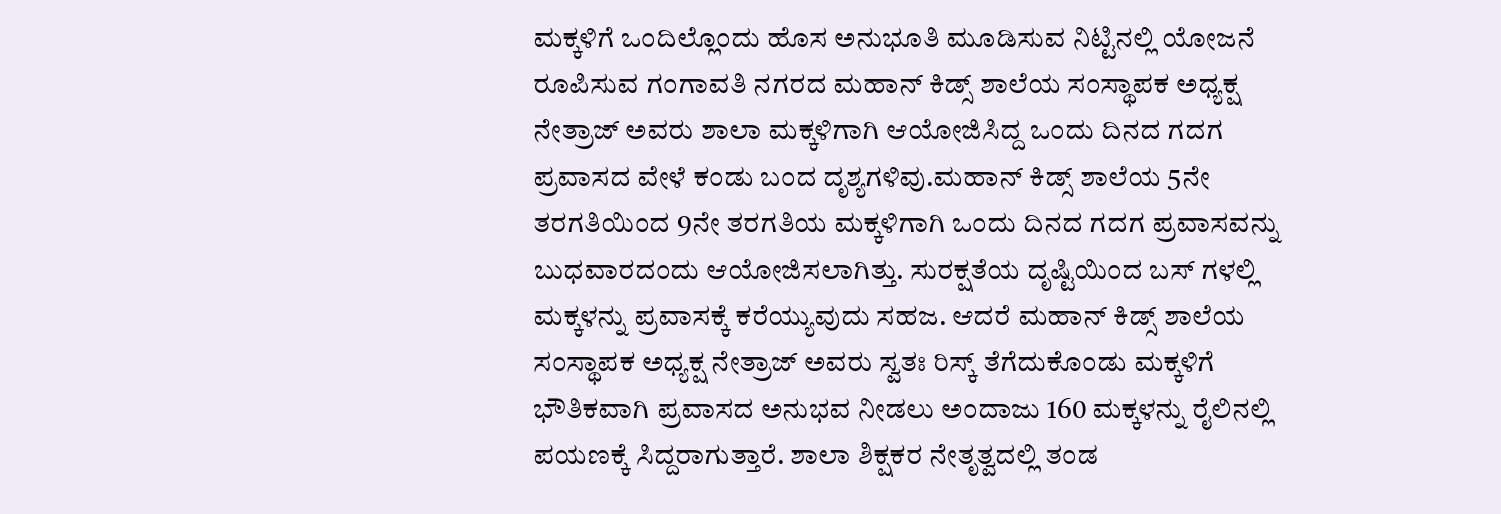ಮಕ್ಕಳಿಗೆ ಒಂದಿಲ್ಲೊಂದು ಹೊಸ ಅನುಭೂತಿ ಮೂಡಿಸುವ ನಿಟ್ಟಿನಲ್ಲಿ ಯೋಜನೆ ರೂಪಿಸುವ ಗಂಗಾವತಿ ನಗರದ ಮಹಾನ್ ಕಿಡ್ಸ್ ಶಾಲೆಯ ಸಂಸ್ಥಾಪಕ ಅಧ್ಯಕ್ಷ ನೇತ್ರಾಜ್ ಅವರು ಶಾಲಾ ಮಕ್ಕಳಿಗಾಗಿ ಆಯೋಜಿಸಿದ್ದ ಒಂದು ದಿನದ ಗದಗ ಪ್ರವಾಸದ ವೇಳೆ ಕಂಡು ಬಂದ ದೃಶ್ಯಗಳಿವು.ಮಹಾನ್ ಕಿಡ್ಸ್ ಶಾಲೆಯ 5ನೇ ತರಗತಿಯಿಂದ 9ನೇ ತರಗತಿಯ ಮಕ್ಕಳಿಗಾಗಿ ಒಂದು ದಿನದ ಗದಗ ಪ್ರವಾಸವನ್ನು ಬುಧವಾರದಂದು ಆಯೋಜಿಸಲಾಗಿತ್ತು. ಸುರಕ್ಷತೆಯ ದೃಷ್ಟಿಯಿಂದ ಬಸ್ ಗಳಲ್ಲಿ ಮಕ್ಕಳನ್ನು ಪ್ರವಾಸಕ್ಕೆ ಕರೆಯ್ಯುವುದು ಸಹಜ. ಆದರೆ ಮಹಾನ್ ಕಿಡ್ಸ್ ಶಾಲೆಯ ಸಂಸ್ಥಾಪಕ ಅಧ್ಯಕ್ಷ ನೇತ್ರಾಜ್ ಅವರು ಸ್ವತಃ ರಿಸ್ಕ್ ತೆಗೆದುಕೊಂಡು ಮಕ್ಕಳಿಗೆ ಭೌತಿಕವಾಗಿ ಪ್ರವಾಸದ ಅನುಭವ ನೀಡಲು ಅಂದಾಜು 160 ಮಕ್ಕಳನ್ನು ರೈಲಿನಲ್ಲಿ ಪಯಣಕ್ಕೆ ಸಿದ್ದರಾಗುತ್ತಾರೆ. ಶಾಲಾ ಶಿಕ್ಷಕರ ನೇತೃತ್ವದಲ್ಲಿ ತಂಡ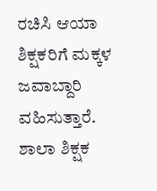ರಚಿಸಿ ಆಯಾ ಶಿಕ್ಷಕರಿಗೆ ಮಕ್ಕಳ ಜವಾಬ್ದಾರಿ ವಹಿಸುತ್ತಾರೆ. ಶಾಲಾ ಶಿಕ್ಷಕ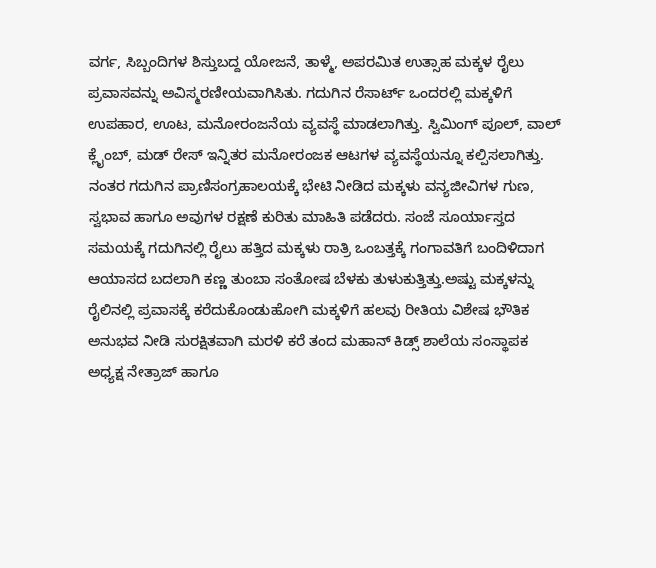ವರ್ಗ, ಸಿಬ್ಬಂದಿಗಳ ಶಿಸ್ತುಬದ್ದ ಯೋಜನೆ, ತಾಳ್ಮೆ, ಅಪರಮಿತ ಉತ್ಸಾಹ ಮಕ್ಕಳ ರೈಲು ಪ್ರವಾಸವನ್ನು ಅವಿಸ್ಮರಣೀಯವಾಗಿಸಿತು. ಗದುಗಿನ ರೆಸಾರ್ಟ್ ಒಂದರಲ್ಲಿ ಮಕ್ಕಳಿಗೆ ಉಪಹಾರ, ಊಟ, ಮನೋರಂಜನೆಯ ವ್ಯವಸ್ಥೆ ಮಾಡಲಾಗಿತ್ತು. ಸ್ವಿಮಿಂಗ್ ಪೂಲ್, ವಾಲ್ ಕ್ಲೈಂಬ್, ಮಡ್ ರೇಸ್ ಇನ್ನಿತರ ಮನೋರಂಜಕ ಆಟಗಳ ವ್ಯವಸ್ಥೆಯನ್ನೂ ಕಲ್ಪಿಸಲಾಗಿತ್ತು. ನಂತರ ಗದುಗಿನ ಪ್ರಾಣಿಸಂಗ್ರಹಾಲಯಕ್ಕೆ ಭೇಟಿ ನೀಡಿದ ಮಕ್ಕಳು ವನ್ಯಜೀವಿಗಳ ಗುಣ, ಸ್ವಭಾವ ಹಾಗೂ ಅವುಗಳ ರಕ್ಷಣೆ ಕುರಿತು ಮಾಹಿತಿ ಪಡೆದರು. ಸಂಜೆ ಸೂರ್ಯಾಸ್ತದ ಸಮಯಕ್ಕೆ ಗದುಗಿನಲ್ಲಿ ರೈಲು ಹತ್ತಿದ ಮಕ್ಕಳು ರಾತ್ರಿ ಒಂಬತ್ತಕ್ಕೆ ಗಂಗಾವತಿಗೆ ಬಂದಿಳಿದಾಗ ಆಯಾಸದ ಬದಲಾಗಿ ಕಣ್ಣ ತುಂಬಾ ಸಂತೋಷ ಬೆಳಕು ತುಳುಕುತ್ತಿತ್ತು.ಅಷ್ಟು ಮಕ್ಕಳನ್ನು ರೈಲಿನಲ್ಲಿ ಪ್ರವಾಸಕ್ಕೆ ಕರೆದುಕೊಂಡುಹೋಗಿ ಮಕ್ಕಳಿಗೆ ಹಲವು ರೀತಿಯ ವಿಶೇಷ ಭೌತಿಕ ಅನುಭವ ನೀಡಿ ಸುರಕ್ಷಿತವಾಗಿ ಮರಳಿ ಕರೆ ತಂದ ಮಹಾನ್ ಕಿಡ್ಸ್ ಶಾಲೆಯ ಸಂಸ್ಥಾಪಕ ಅಧ್ಯಕ್ಷ ನೇತ್ರಾಜ್ ಹಾಗೂ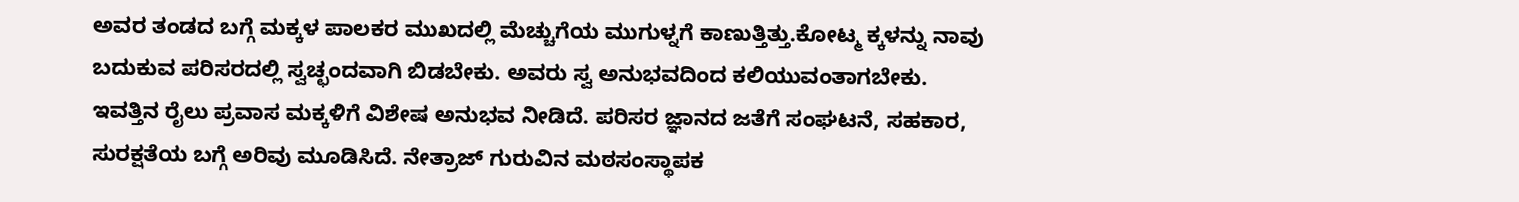ಅವರ ತಂಡದ ಬಗ್ಗೆ ಮಕ್ಕಳ ಪಾಲಕರ ಮುಖದಲ್ಲಿ ಮೆಚ್ಚುಗೆಯ ಮುಗುಳ್ನಗೆ ಕಾಣುತ್ತಿತ್ತು.ಕೋಟ್ಮ ಕ್ಕಳನ್ನು ನಾವು ಬದುಕುವ ಪರಿಸರದಲ್ಲಿ ಸ್ವಚ್ಛಂದವಾಗಿ ಬಿಡಬೇಕು. ಅವರು ಸ್ವ ಅನುಭವದಿಂದ ಕಲಿಯುವಂತಾಗಬೇಕು. ಇವತ್ತಿನ ರೈಲು ಪ್ರವಾಸ ಮಕ್ಕಳಿಗೆ ವಿಶೇಷ ಅನುಭವ ನೀಡಿದೆ. ಪರಿಸರ ಜ್ಞಾನದ ಜತೆಗೆ ಸಂಘಟನೆ, ಸಹಕಾರ, ಸುರಕ್ಷತೆಯ ಬಗ್ಗೆ ಅರಿವು ಮೂಡಿಸಿದೆ. ನೇತ್ರಾಜ್ ಗುರುವಿನ ಮಠಸಂಸ್ಥಾಪಕ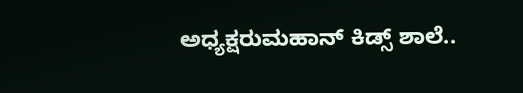ಅಧ್ಯಕ್ಷರುಮಹಾನ್ ಕಿಡ್ಸ್ ಶಾಲೆ..